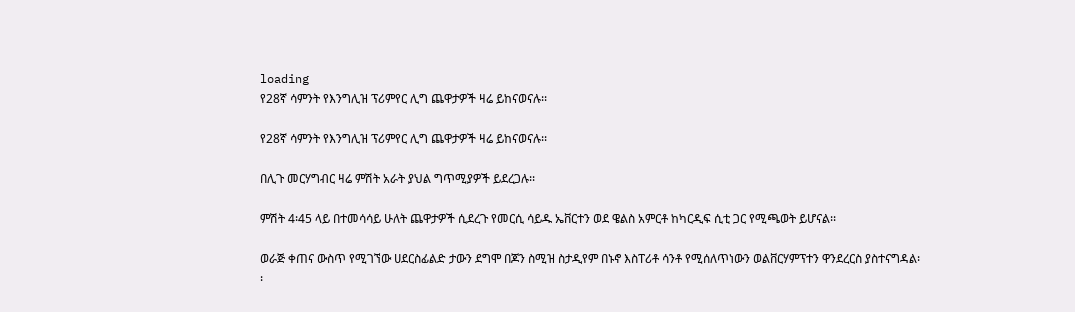loading
የ28ኛ ሳምንት የእንግሊዝ ፕሪምየር ሊግ ጨዋታዎች ዛሬ ይከናወናሉ፡፡

የ28ኛ ሳምንት የእንግሊዝ ፕሪምየር ሊግ ጨዋታዎች ዛሬ ይከናወናሉ፡፡

በሊጉ መርሃግብር ዛሬ ምሽት አራት ያህል ግጥሚያዎች ይደረጋሉ፡፡

ምሽት 4፡45 ላይ በተመሳሳይ ሁለት ጨዋታዎች ሲደረጉ የመርሲ ሳይዱ ኤቨርተን ወደ ዌልስ አምርቶ ከካርዲፍ ሲቲ ጋር የሚጫወት ይሆናል፡፡

ወራጅ ቀጠና ውስጥ የሚገኘው ሀደርስፊልድ ታውን ደግሞ በጆን ስሚዝ ስታዲየም በኑኖ እስፐሪቶ ሳንቶ የሚሰለጥነውን ወልቨርሃምፕተን ዋንደረርስ ያስተናግዳል፡፡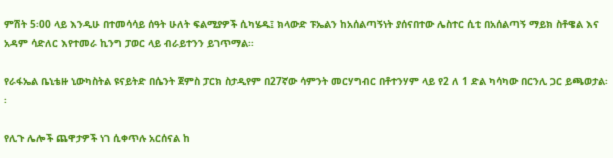ምሽት 5፡00 ላይ እንዲሁ በተመሳሳይ ሰዓት ሁለት ፍልሚያዎች ሲካሄዱ፤ ክላውድ ፑኤልን ከአሰልጣኝነት ያሰናበተው ሌስተር ሲቲ በአሰልጣኝ ማይክ ስቶዌል እና አዳም ሳድለር እየተመራ ኪንግ ፓወር ላይ ብራይተንን ይገጥማል፡፡

የራፋኤል ቤኒቴዙ ኒውካስትል ዩናይትድ በሴንት ጀምስ ፓርክ ስታዲየም በ27ኛው ሳምንት መርሃግብር በቶተንሃም ላይ የ2 ለ 1 ድል ካሳካው በርንሊ ጋር ይጫወታል፡፡

የሊጉ ሌሎች ጨዋታዎች ነገ ሲቀጥሉ አርሰናል ከ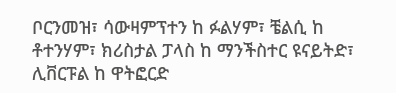ቦርንመዝ፣ ሳውዛምፕተን ከ ፉልሃም፣ ቼልሲ ከ ቶተንሃም፣ ክሪስታል ፓላስ ከ ማንችስተር ዩናይትድ፣ ሊቨርፑል ከ ዋትፎርድ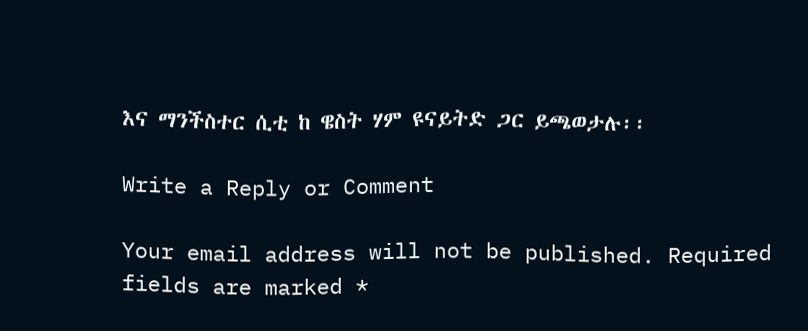እና ማንችስተር ሲቲ ከ ዌስት ሃም ዩናይትድ ጋር ይጫወታሉ፡፡

Write a Reply or Comment

Your email address will not be published. Required fields are marked *